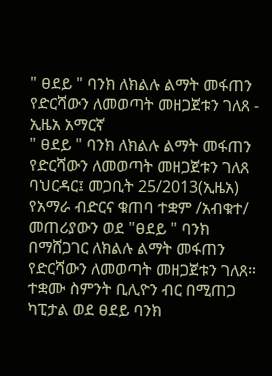" ፀደይ " ባንክ ለክልሉ ልማት መፋጠን የድርሻውን ለመወጣት መዘጋጀቱን ገለጸ - ኢዜአ አማርኛ
" ፀደይ " ባንክ ለክልሉ ልማት መፋጠን የድርሻውን ለመወጣት መዘጋጀቱን ገለጸ
ባህርዳር፤ መጋቢት 25/2013(ኢዜአ) የአማራ ብድርና ቁጠባ ተቋም /አብቁተ/ መጠሪያውን ወደ "ፀደይ " ባንክ በማሸጋገር ለክልሉ ልማት መፋጠን የድርሻውን ለመወጣት መዘጋጀቱን ገለጸ።
ተቋሙ ስምንት ቢሊዮን ብር በሚጠጋ ካፒታል ወደ ፀደይ ባንክ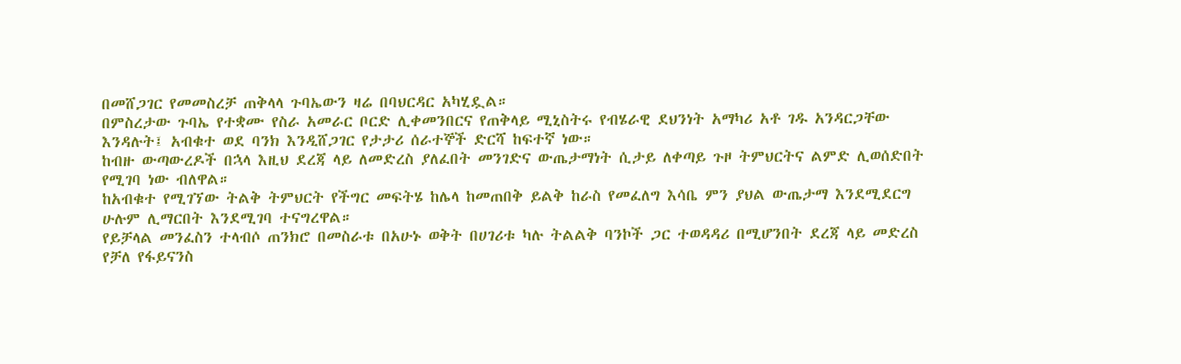በመሸጋገር የመመስረቻ ጠቅላላ ጉባኤውን ዛሬ በባህርዳር አካሂዷል።
በምስረታው ጉባኤ የተቋሙ የስራ አመራር ቦርድ ሊቀመንበርና የጠቅላይ ሚኒስትሩ የብሄራዊ ደህንነት አማካሪ አቶ ገዱ አንዳርጋቸው እንዳሉት፤ አብቁተ ወደ ባንክ እንዲሸጋገር የታታሪ ሰራተኞች ድርሻ ከፍተኛ ነው።
ከብዙ ውጣውረዶች በኋላ እዚህ ደረጃ ላይ ለመድረስ ያለፈበት መንገድና ውጤታማነት ሲታይ ለቀጣይ ጉዞ ትምህርትና ልምድ ሊወሰድበት የሚገባ ነው ብለዋል።
ከአብቁተ የሚገኘው ትልቅ ትምህርት የችግር መፍትሄ ከሌላ ከመጠበቅ ይልቅ ከራስ የመፈለግ እሳቤ ምን ያህል ውጤታማ እንደሚደርግ ሁሉም ሊማርበት እንደሚገባ ተናግረዋል።
የይቻላል መንፈስን ተላብሶ ጠንክሮ በመስራቱ በአሁኑ ወቅት በሀገሪቱ ካሉ ትልልቅ ባንኮች ጋር ተወዳዳሪ በሚሆንበት ደረጃ ላይ መድረስ የቻለ የፋይናንስ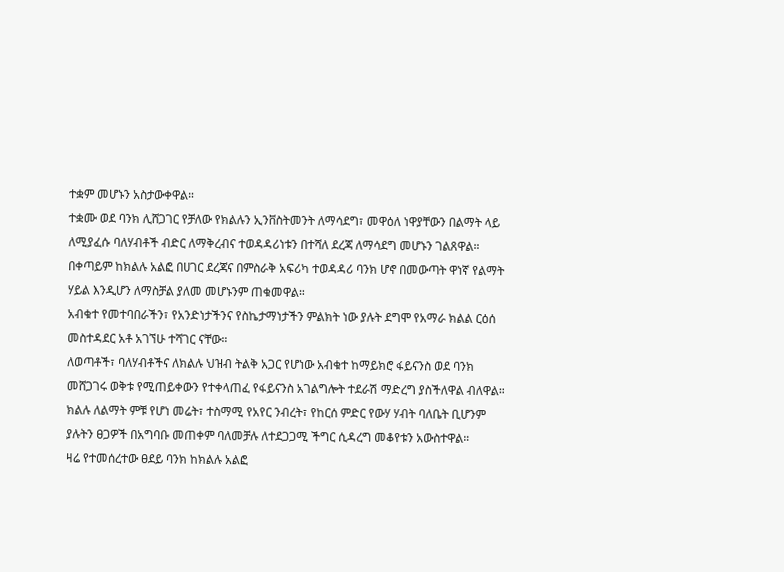ተቋም መሆኑን አስታውቀዋል።
ተቋሙ ወደ ባንክ ሊሸጋገር የቻለው የክልሉን ኢንቨስትመንት ለማሳደግ፣ መዋዕለ ነዋያቸውን በልማት ላይ ለሚያፈሱ ባለሃብቶች ብድር ለማቅረብና ተወዳዳሪነቱን በተሻለ ደረጃ ለማሳደግ መሆኑን ገልጸዋል።
በቀጣይም ከክልሉ አልፎ በሀገር ደረጃና በምስራቅ አፍሪካ ተወዳዳሪ ባንክ ሆኖ በመውጣት ዋነኛ የልማት ሃይል እንዲሆን ለማስቻል ያለመ መሆኑንም ጠቁመዋል።
አብቁተ የመተባበራችን፣ የአንድነታችንና የስኬታማነታችን ምልክት ነው ያሉት ደግሞ የአማራ ክልል ርዕሰ መስተዳደር አቶ አገኘሁ ተሻገር ናቸው።
ለወጣቶች፣ ባለሃብቶችና ለክልሉ ህዝብ ትልቅ አጋር የሆነው አብቁተ ከማይክሮ ፋይናንስ ወደ ባንክ መሸጋገሩ ወቅቱ የሚጠይቀውን የተቀላጠፈ የፋይናንስ አገልግሎት ተደራሽ ማድረግ ያስችለዋል ብለዋል።
ክልሉ ለልማት ምቹ የሆነ መሬት፣ ተስማሚ የአየር ንብረት፣ የከርሰ ምድር የውሃ ሃብት ባለቤት ቢሆንም ያሉትን ፀጋዎች በአግባቡ መጠቀም ባለመቻሉ ለተደጋጋሚ ችግር ሲዳረግ መቆየቱን አውስተዋል።
ዛሬ የተመሰረተው ፀደይ ባንክ ከክልሉ አልፎ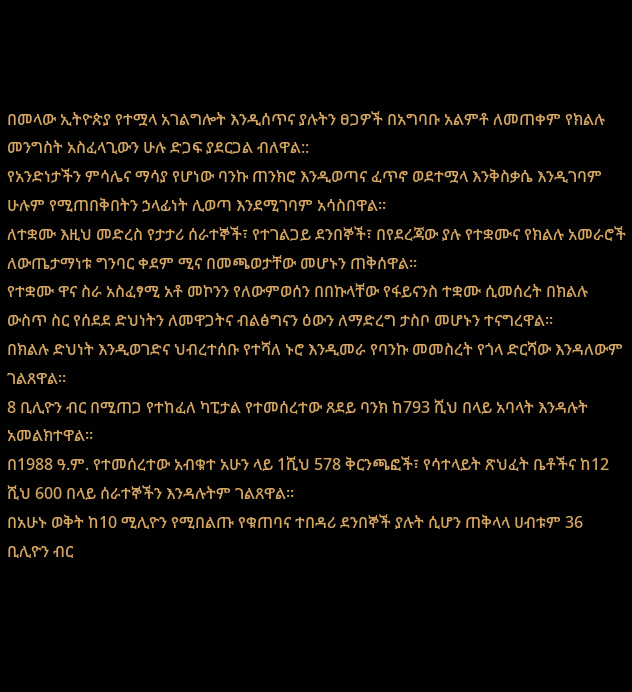በመላው ኢትዮጵያ የተሟላ አገልግሎት እንዲሰጥና ያሉትን ፀጋዎች በአግባቡ አልምቶ ለመጠቀም የክልሉ መንግስት አስፈላጊውን ሁሉ ድጋፍ ያደርጋል ብለዋል::
የአንድነታችን ምሳሌና ማሳያ የሆነው ባንኩ ጠንክሮ እንዲወጣና ፈጥኖ ወደተሟላ እንቅስቃሴ እንዲገባም ሁሉም የሚጠበቅበትን ኃላፊነት ሊወጣ እንደሚገባም አሳስበዋል።
ለተቋሙ እዚህ መድረስ የታታሪ ሰራተኞች፣ የተገልጋይ ደንበኞች፣ በየደረጃው ያሉ የተቋሙና የክልሉ አመራሮች ለውጤታማነቱ ግንባር ቀደም ሚና በመጫወታቸው መሆኑን ጠቅሰዋል።
የተቋሙ ዋና ስራ አስፈፃሚ አቶ መኮንን የለውምወሰን በበኩላቸው የፋይናንስ ተቋሙ ሲመሰረት በክልሉ ውስጥ ስር የሰደደ ድህነትን ለመዋጋትና ብልፅግናን ዕውን ለማድረግ ታስቦ መሆኑን ተናግረዋል።
በክልሉ ድህነት እንዲወገድና ህብረተሰቡ የተሻለ ኑሮ እንዲመራ የባንኩ መመስረት የጎላ ድርሻው እንዳለውም ገልጸዋል።
8 ቢሊዮን ብር በሚጠጋ የተከፈለ ካፒታል የተመሰረተው ጸደይ ባንክ ከ793 ሺህ በላይ አባላት እንዳሉት አመልክተዋል።
በ1988 ዓ.ም. የተመሰረተው አብቁተ አሁን ላይ 1ሺህ 578 ቅርንጫፎች፣ የሳተላይት ጽህፈት ቤቶችና ከ12 ሺህ 600 በላይ ሰራተኞችን እንዳሉትም ገልጸዋል።
በአሁኑ ወቅት ከ10 ሚሊዮን የሚበልጡ የቁጠባና ተበዳሪ ደንበኞች ያሉት ሲሆን ጠቅላላ ሀብቱም 36 ቢሊዮን ብር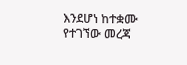እንደሆነ ከተቋሙ የተገኘው መረጃ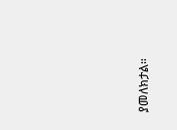ያመለክታል።